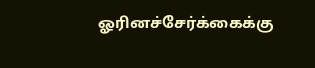ஓரினச்சேர்க்கைக்கு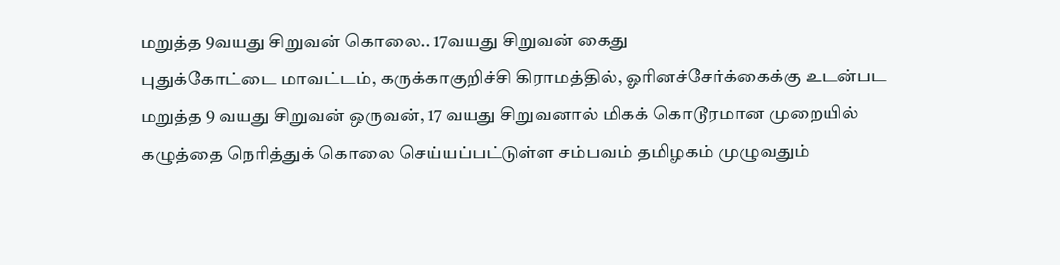மறுத்த 9வயது சிறுவன் கொலை.. 17வயது சிறுவன் கைது
புதுக்கோட்டை மாவட்டம், கருக்காகுறிச்சி கிராமத்தில், ஓரினச்சேர்க்கைக்கு உடன்பட மறுத்த 9 வயது சிறுவன் ஒருவன், 17 வயது சிறுவனால் மிகக் கொடூரமான முறையில் கழுத்தை நெரித்துக் கொலை செய்யப்பட்டுள்ள சம்பவம் தமிழகம் முழுவதும்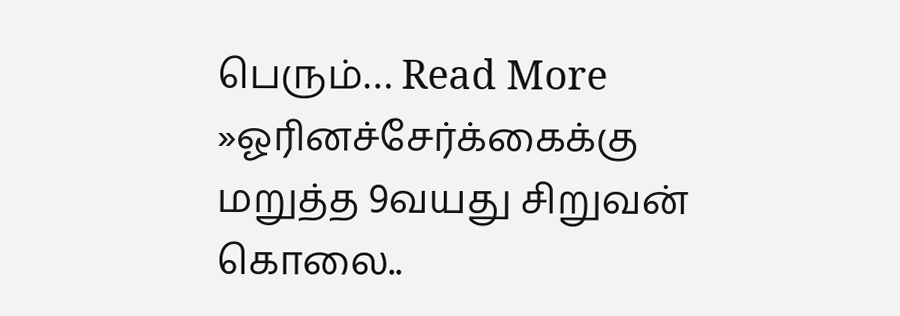பெரும்… Read More »ஓரினச்சேர்க்கைக்கு மறுத்த 9வயது சிறுவன் கொலை..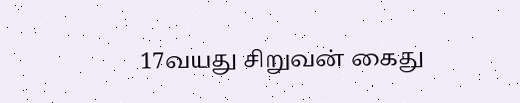17வயது சிறுவன் கைது